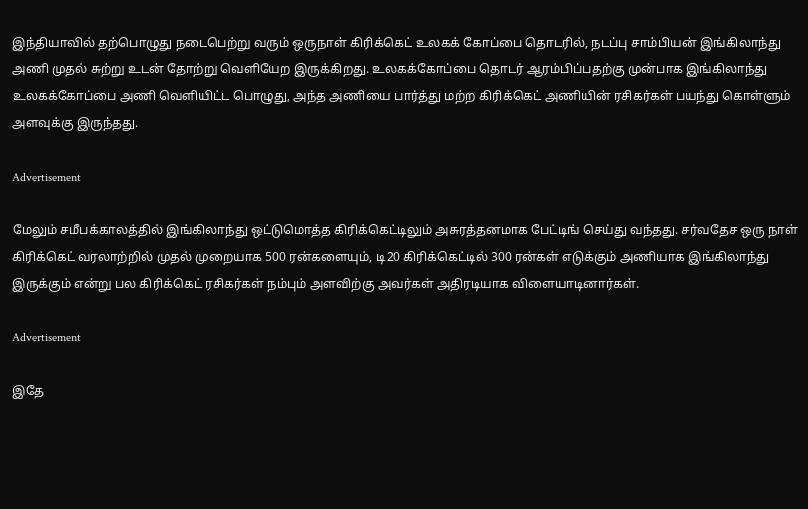இந்தியாவில் தற்பொழுது நடைபெற்று வரும் ஒருநாள் கிரிக்கெட் உலகக் கோப்பை தொடரில், நடப்பு சாம்பியன் இங்கிலாந்து அணி முதல் சுற்று உடன் தோற்று வெளியேற இருக்கிறது. உலகக்கோப்பை தொடர் ஆரம்பிப்பதற்கு முன்பாக இங்கிலாந்து உலகக்கோப்பை அணி வெளியிட்ட பொழுது, அந்த அணியை பார்த்து மற்ற கிரிக்கெட் அணியின் ரசிகர்கள் பயந்து கொள்ளும் அளவுக்கு இருந்தது.

Advertisement

மேலும் சமீபக்காலத்தில் இங்கிலாந்து ஒட்டுமொத்த கிரிக்கெட்டிலும் அசுரத்தனமாக பேட்டிங் செய்து வந்தது. சர்வதேச ஒரு நாள் கிரிக்கெட் வரலாற்றில் முதல் முறையாக 500 ரன்களையும், டி20 கிரிக்கெட்டில் 300 ரன்கள் எடுக்கும் அணியாக இங்கிலாந்து இருக்கும் என்று பல கிரிக்கெட் ரசிகர்கள் நம்பும் அளவிற்கு அவர்கள் அதிரடியாக விளையாடினார்கள்.

Advertisement

இதே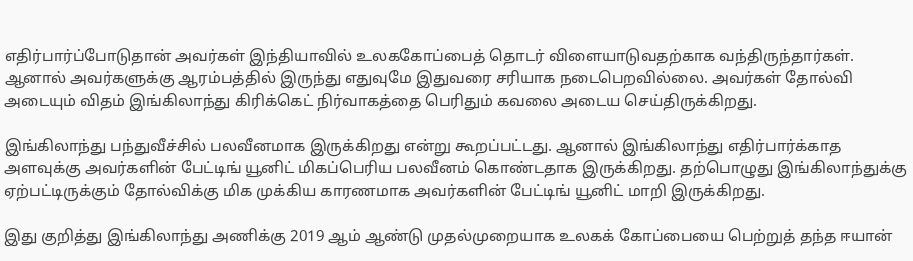எதிர்பார்ப்போடுதான் அவர்கள் இந்தியாவில் உலககோப்பைத் தொடர் விளையாடுவதற்காக வந்திருந்தார்கள். ஆனால் அவர்களுக்கு ஆரம்பத்தில் இருந்து எதுவுமே இதுவரை சரியாக நடைபெறவில்லை. அவர்கள் தோல்வி அடையும் விதம் இங்கிலாந்து கிரிக்கெட் நிர்வாகத்தை பெரிதும் கவலை அடைய செய்திருக்கிறது.

இங்கிலாந்து பந்துவீச்சில் பலவீனமாக இருக்கிறது என்று கூறப்பட்டது. ஆனால் இங்கிலாந்து எதிர்பார்க்காத அளவுக்கு அவர்களின் பேட்டிங் யூனிட் மிகப்பெரிய பலவீனம் கொண்டதாக இருக்கிறது. தற்பொழுது இங்கிலாந்துக்கு ஏற்பட்டிருக்கும் தோல்விக்கு மிக முக்கிய காரணமாக அவர்களின் பேட்டிங் யூனிட் மாறி இருக்கிறது.

இது குறித்து இங்கிலாந்து அணிக்கு 2019 ஆம் ஆண்டு முதல்முறையாக உலகக் கோப்பையை பெற்றுத் தந்த ஈயான்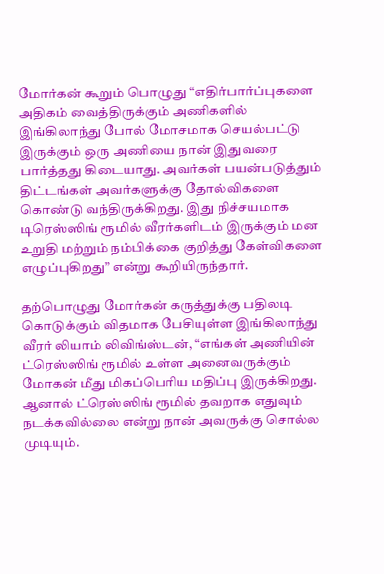மோர்கன் கூறும் பொழுது “எதிர்பார்ப்புகளை அதிகம் வைத்திருக்கும் அணிகளில் இங்கிலாந்து போல் மோசமாக செயல்பட்டு இருக்கும் ஒரு அணியை நான் இதுவரை பார்த்தது கிடையாது. அவர்கள் பயன்படுத்தும் திட்டங்கள் அவர்களுக்கு தோல்விகளை கொண்டு வந்திருக்கிறது. இது நிச்சயமாக டிரெஸ்ஸிங் ரூமில் வீரர்களிடம் இருக்கும் மன உறுதி மற்றும் நம்பிக்கை குறித்து கேள்விகளை எழுப்புகிறது” என்று கூறியிருந்தார்.

தற்பொழுது மோர்கன் கருத்துக்கு பதிலடி கொடுக்கும் விதமாக பேசியுள்ள இங்கிலாந்து வீரர் லியாம் லிவிங்ஸ்டன், “எங்கள் அணியின் ட்ரெஸ்ஸிங் ரூமில் உள்ள அனைவருக்கும் மோகன் மீது மிகப்பெரிய மதிப்பு இருக்கிறது. ஆனால் ட்ரெஸ்ஸிங் ரூமில் தவறாக எதுவும் நடக்கவில்லை என்று நான் அவருக்கு சொல்ல முடியும்.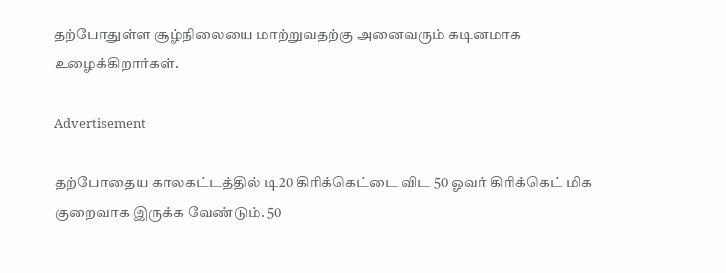தற்போதுள்ள சூழ்நிலையை மாற்றுவதற்கு அனைவரும் கடினமாக உழைக்கிறார்கள்.

Advertisement

தற்போதைய காலகட்டத்தில் டி20 கிரிக்கெட்டை விட 50 ஓவர் கிரிக்கெட் மிக குறைவாக இருக்க வேண்டும். 50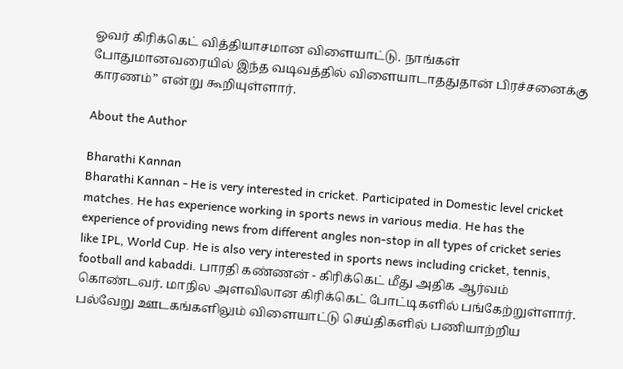ஓவர் கிரிக்கெட் வித்தியாசமான விளையாட்டு. நாங்கள் போதுமானவரையில் இந்த வடிவத்தில் விளையாடாததுதான் பிரச்சனைக்கு காரணம்” என்று கூறியுள்ளார்.

About the Author

Bharathi Kannan
Bharathi Kannan - He is very interested in cricket. Participated in Domestic level cricket matches. He has experience working in sports news in various media. He has the experience of providing news from different angles non-stop in all types of cricket series like IPL, World Cup. He is also very interested in sports news including cricket, tennis, football and kabaddi. பாரதி கண்ணன் - கிரிக்கெட் மீது அதிக ஆர்வம் கொண்டவர். மாநில அளவிலான கிரிக்கெட் போட்டிகளில் பங்கேற்றுள்ளார். பல்வேறு ஊடகங்களிலும் விளையாட்டு செய்திகளில் பணியாற்றிய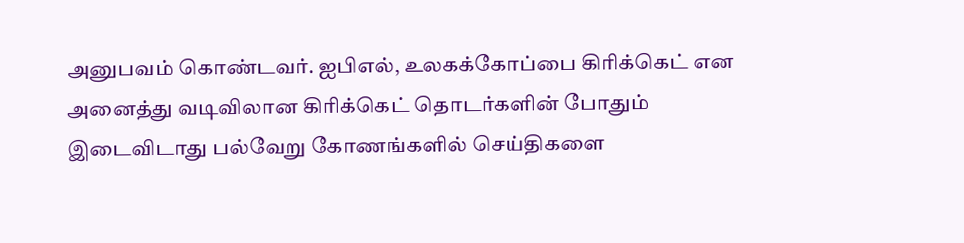அனுபவம் கொண்டவர். ஐபிஎல், உலகக்கோப்பை கிரிக்கெட் என அனைத்து வடிவிலான கிரிக்கெட் தொடர்களின் போதும் இடைவிடாது பல்வேறு கோணங்களில் செய்திகளை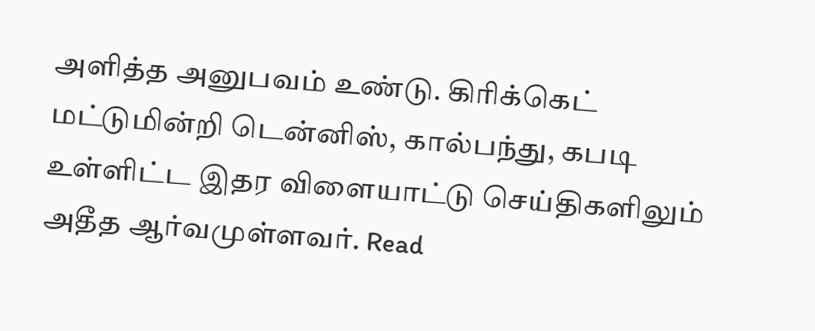அளித்த அனுபவம் உண்டு. கிரிக்கெட் மட்டுமின்றி டென்னிஸ், கால்பந்து, கபடி உள்ளிட்ட இதர விளையாட்டு செய்திகளிலும் அதீத ஆர்வமுள்ளவர். Read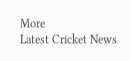More
Latest Cricket News